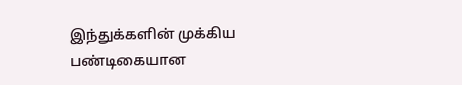இந்துக்களின் முக்கிய பண்டிகையான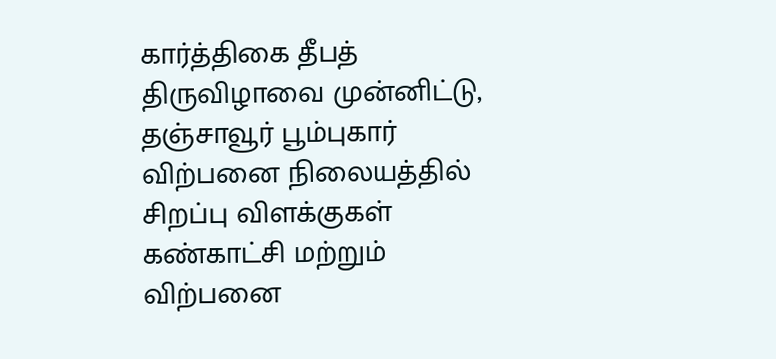கார்த்திகை தீபத் திருவிழாவை முன்னிட்டு, தஞ்சாவூர் பூம்புகார் விற்பனை நிலையத்தில் சிறப்பு விளக்குகள் கண்காட்சி மற்றும் விற்பனை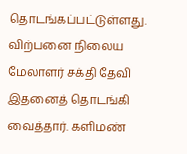தொடங்கப்பட்டுள்ளது. விற்பனை நிலைய மேலாளர் சக்தி தேவி இதனைத் தொடங்கி வைத்தார். களிமண்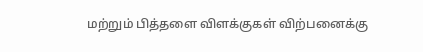மற்றும் பித்தளை விளக்குகள் விற்பனைக்கு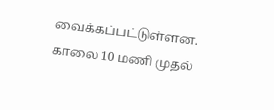வைக்கப்பட்டுள்ளன. காலை 10 மணி முதல்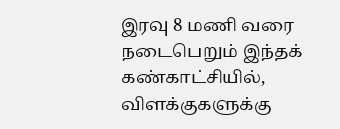இரவு 8 மணி வரை நடைபெறும் இந்தக் கண்காட்சியில், விளக்குகளுக்கு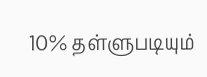10% தள்ளுபடியும்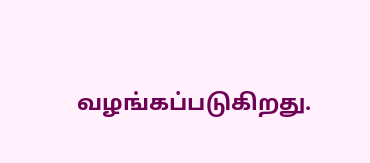வழங்கப்படுகிறது.